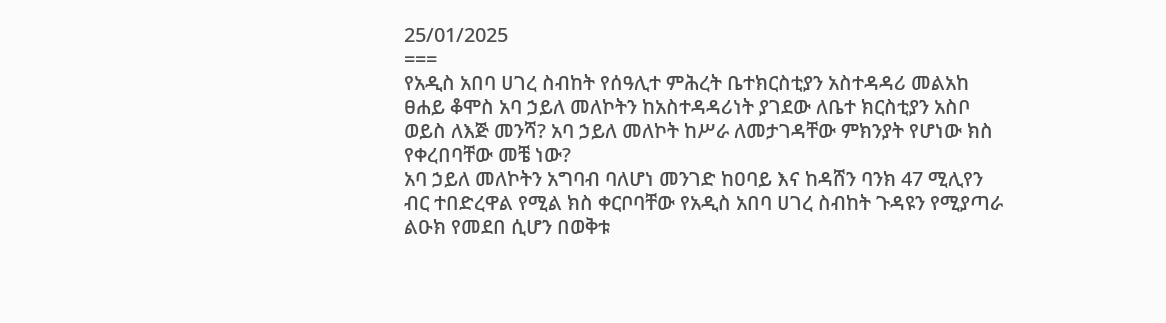25/01/2025
===
የአዲስ አበባ ሀገረ ስብከት የሰዓሊተ ምሕረት ቤተክርስቲያን አስተዳዳሪ መልአከ ፀሐይ ቆሞስ አባ ኃይለ መለኮትን ከአስተዳዳሪነት ያገደው ለቤተ ክርስቲያን አስቦ ወይስ ለእጅ መንሻ? አባ ኃይለ መለኮት ከሥራ ለመታገዳቸው ምክንያት የሆነው ክስ የቀረበባቸው መቼ ነው?
አባ ኃይለ መለኮትን አግባብ ባለሆነ መንገድ ከዐባይ እና ከዳሸን ባንክ 47 ሚሊየን ብር ተበድረዋል የሚል ክስ ቀርቦባቸው የአዲስ አበባ ሀገረ ስብከት ጉዳዩን የሚያጣራ ልዑክ የመደበ ሲሆን በወቅቱ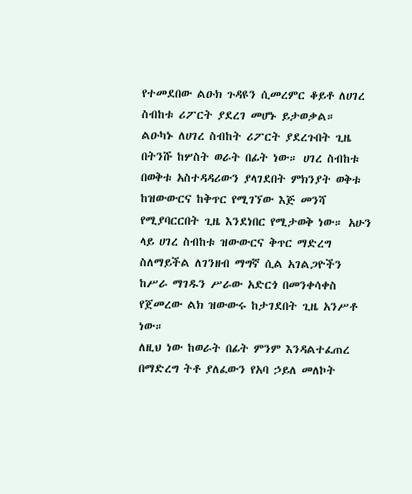የተመደበው ልዑክ ጉዳዩን ሲመረምር ቆይቶ ለሀገረ ስብከቱ ሪፖርት ያደረገ መሆኑ ይታወቃል።
ልዑካኑ ለሀገረ ስብከት ሪፖርት ያደረጉበት ጊዜ በትንሹ ከሦስት ወራት በፊት ነው። ሀገረ ስብከቱ በወቅቱ አስተዳዳሪውን ያላገደበት ምክንያት ወቅቱ ከዝውውርና ከቅጥር የሚገኘው እጅ መንሻ የሚያባርርበት ጊዜ እንደነበር የሚታወቅ ነው። አሁን ላይ ሀገረ ስብከቱ ዝውውርና ቅጥር ማድረግ ስለማይችል ለገንዘብ ማግኛ ሲል አገልጋዮችን ከሥራ ማገዱን ሥራው አድርጎ በመንቀሳቀስ የጀመረው ልክ ዝውውሩ ከታገደበት ጊዜ አንሥቶ ነው።
ለዚህ ነው ከወራት በፊት ምንም እንዳልተፈጠረ በማድረግ ትቶ ያለፈውን የአባ ኃይለ መለኮት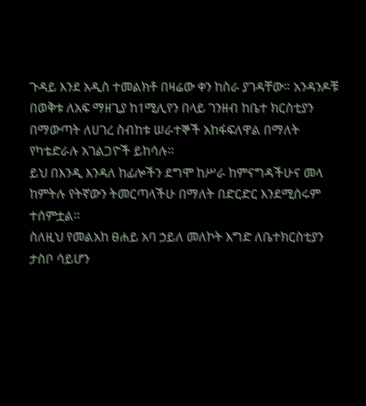ጉዳይ እንደ አዲስ ተመልክቶ በዛሬው ቀን ከስራ ያገዳቸው። አንዳንዶቹ በወቅቱ ለአፍ ማዘጊያ ከ1ሚሊየን በላይ ገንዘብ ከቤተ ክርስቲያን በማውጣት ለሀገረ ስብከቱ ሠራተኞች አከፋፍለዋል በማለት የካቴድራሉ አገልጋዮች ይከሳሉ።
ይህ በእንዲ እንዳለ ከፊሎችን ደግሞ ከሥራ ከምናግዳችሁና መላ ከምትሉ የትኛውን ትመርጣላችሁ በማለት በድርድር እንደሚሰሩም ተሰምቷል።
ስለዚህ የመልአከ ፀሐይ አባ ኃይለ መለኮት እግድ ለቤተክርስቲያን ታስቦ ሳይሆን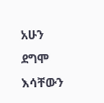አሁን ደግሞ እሳቸውን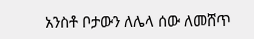አንስቶ ቦታውን ለሌላ ሰው ለመሸጥ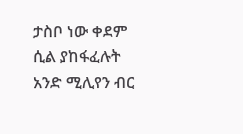ታስቦ ነው ቀደም ሲል ያከፋፈሉት አንድ ሚሊየን ብር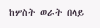ከሦስት ወራት በላይ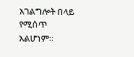አገልግሎት በላይ የሚሰጥ አልሆነም።